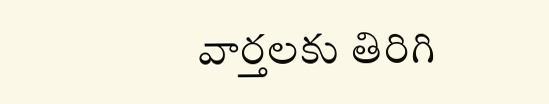వార్తలకు తిరిగి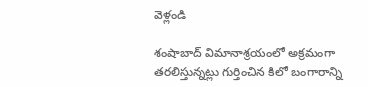వెళ్లండి

శంషాబాద్ విమానాశ్రయంలో అక్రమంగా తరలిస్తున్నట్లు గుర్తించిన కిలో బంగారాన్ని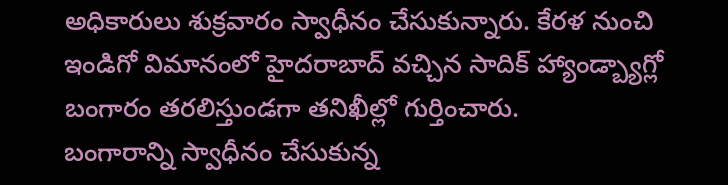అధికారులు శుక్రవారం స్వాధీనం చేసుకున్నారు. కేరళ నుంచి ఇండిగో విమానంలో హైదరాబాద్ వచ్చిన సాదిక్ హ్యాండ్బ్యాగ్లో బంగారం తరలిస్తుండగా తనిఖీల్లో గుర్తించారు.
బంగారాన్ని స్వాధీనం చేసుకున్న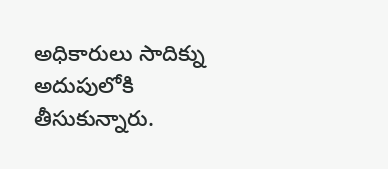అధికారులు సాదిక్ను అదుపులోకి తీసుకున్నారు.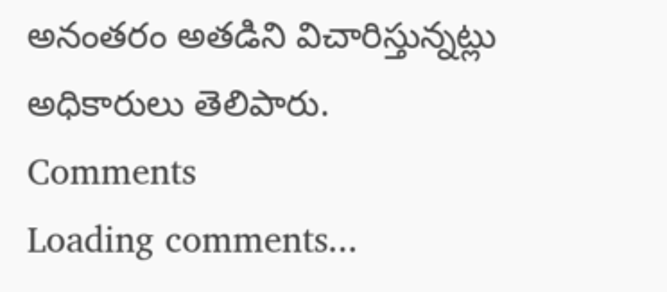అనంతరం అతడిని విచారిస్తున్నట్లు అధికారులు తెలిపారు.
Comments
Loading comments...